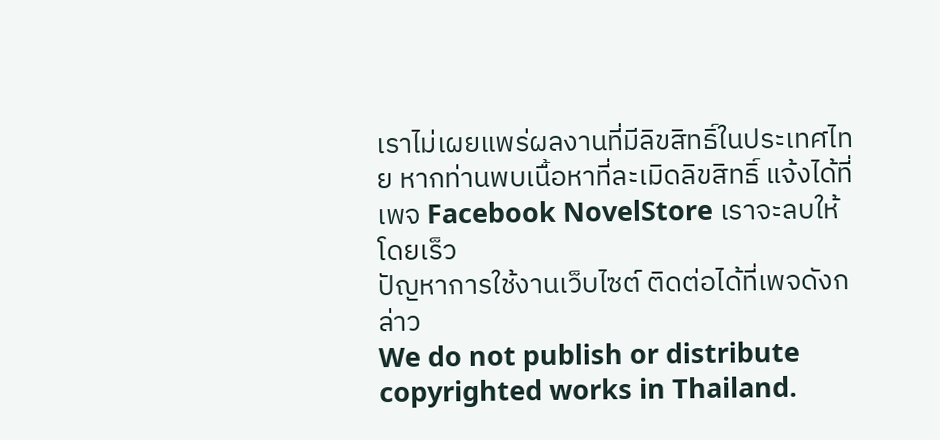เราไม่เผยแพร่ผลงานที่มีลิขสิทธิ์ในประเทศไทย หากท่านพบเนื้อหาที่ละเมิดลิขสิทธิ์ แจ้งได้ที่เพจ Facebook NovelStore เราจะลบให้โดยเร็ว
ปัญหาการใช้งานเว็บไซต์ ติดต่อได้ที่เพจดังกล่าว
We do not publish or distribute copyrighted works in Thailand.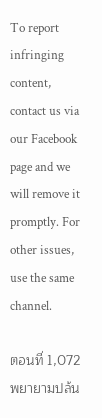To report infringing content, contact us via our Facebook page and we will remove it promptly. For other issues, use the same channel.

ตอนที่ 1,072 พยายามปล้น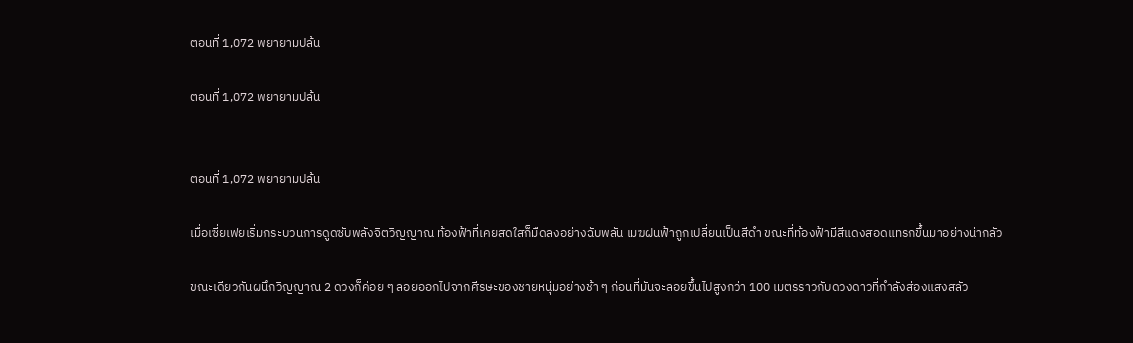ตอนที่ 1,072 พยายามปล้น

ตอนที่ 1,072 พยายามปล้น


ตอนที่ 1,072 พยายามปล้น

เมื่อเซี่ยเฟยเริ่มกระบวนการดูดซับพลังจิตวิญญาณ ท้องฟ้าที่เคยสดใสก็มืดลงอย่างฉับพลัน เมฆฝนฟ้าถูกเปลี่ยนเป็นสีดำ ขณะที่ท้องฟ้ามีสีแดงสอดแทรกขึ้นมาอย่างน่ากลัว

ขณะเดียวกันผนึกวิญญาณ 2 ดวงก็ค่อย ๆ ลอยออกไปจากศีรษะของชายหนุ่มอย่างช้า ๆ ก่อนที่มันจะลอยขึ้นไปสูงกว่า 100 เมตรราวกับดวงดาวที่กำลังส่องแสงสลัว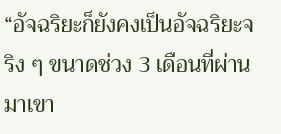“อัจฉริยะก็ยังคงเป็นอัจฉริยะจริง ๆ ขนาดช่วง 3 เดือนที่ผ่านมาเขา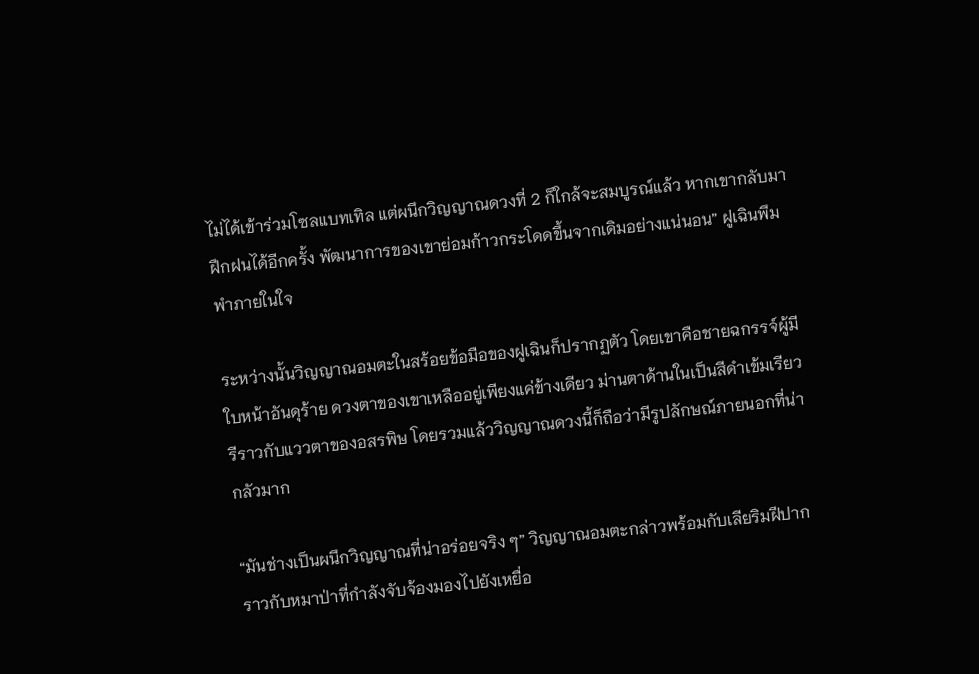ไม่ได้เข้าร่วมโซลแบทเทิล แต่ผนึกวิญญาณดวงที่ 2 ก็ใกล้จะสมบูรณ์แล้ว หากเขากลับมาฝึกฝนได้อีกครั้ง พัฒนาการของเขาย่อมก้าวกระโดดขึ้นจากเดิมอย่างแน่นอน” ฝูเฉินพึมพำภายในใจ

ระหว่างนั้นวิญญาณอมตะในสร้อยข้อมือของฝูเฉินก็ปรากฏตัว โดยเขาคือชายฉกรรจ์ผู้มีใบหน้าอันดุร้าย ดวงตาของเขาเหลืออยู่เพียงแค่ข้างเดียว ม่านตาด้านในเป็นสีดำเข้มเรียวรีราวกับแววตาของอสรพิษ โดยรวมแล้ววิญญาณดวงนี้ก็ถือว่ามีรูปลักษณ์ภายนอกที่น่ากลัวมาก

“มันช่างเป็นผนึกวิญญาณที่น่าอร่อยจริง ๆ” วิญญาณอมตะกล่าวพร้อมกับเลียริมฝีปากราวกับหมาป่าที่กำลังจับจ้องมองไปยังเหยื่อ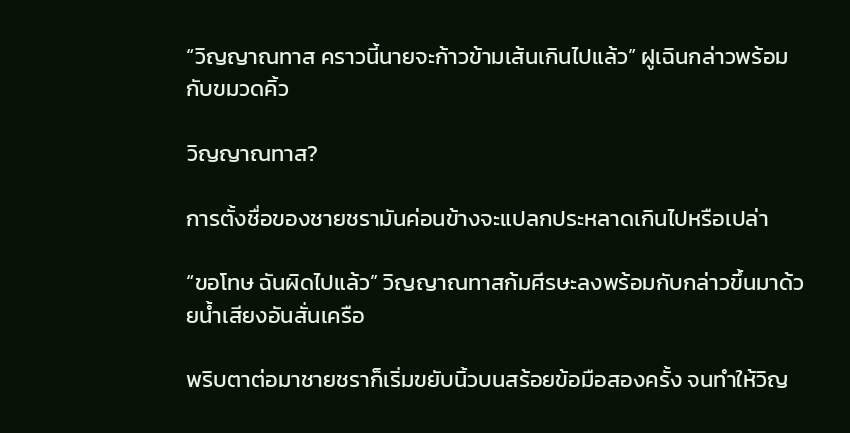“วิญญาณทาส คราวนี้นายจะก้าวข้ามเส้นเกินไปแล้ว” ฝูเฉินกล่าวพร้อมกับขมวดคิ้ว

วิญญาณทาส?

การตั้งชื่อของชายชรามันค่อนข้างจะแปลกประหลาดเกินไปหรือเปล่า

“ขอโทษ ฉันผิดไปแล้ว” วิญญาณทาสก้มศีรษะลงพร้อมกับกล่าวขึ้นมาด้วยน้ำเสียงอันสั่นเครือ

พริบตาต่อมาชายชราก็เริ่มขยับนิ้วบนสร้อยข้อมือสองครั้ง จนทำให้วิญ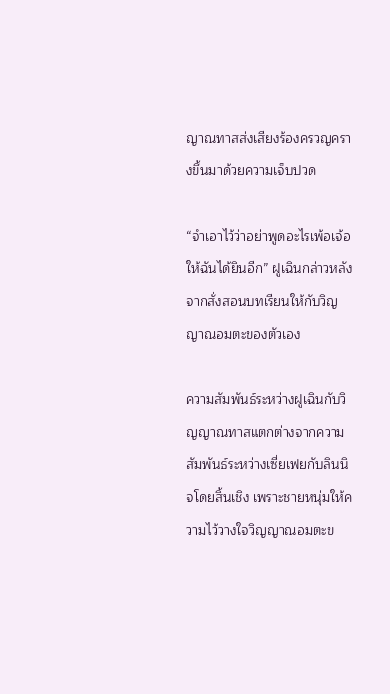ญาณทาสส่งเสียงร้องครวญครางขึ้นมาด้วยความเจ็บปวด

“จำเอาไว้ว่าอย่าพูดอะไรเพ้อเจ้อให้ฉันได้ยินอีก” ฝูเฉินกล่าวหลังจากสั่งสอนบทเรียนให้กับวิญญาณอมตะของตัวเอง

ความสัมพันธ์ระหว่างฝูเฉินกับวิญญาณทาสแตกต่างจากความสัมพันธ์ระหว่างเซี่ยเฟยกับลินนิจโดยสิ้นเชิง เพราะชายหนุ่มให้ความไว้วางใจวิญญาณอมตะข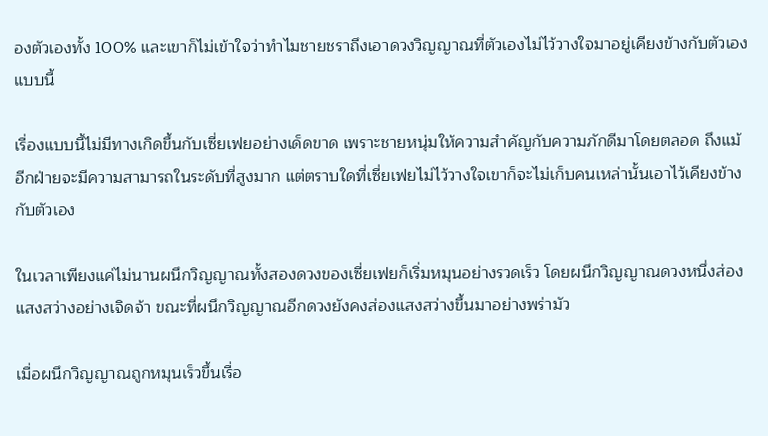องตัวเองทั้ง 100% และเขาก็ไม่เข้าใจว่าทำไมชายชราถึงเอาดวงวิญญาณที่ตัวเองไม่ไว้วางใจมาอยู่เคียงข้างกับตัวเองแบบนี้

เรื่องแบบนี้ไม่มีทางเกิดขึ้นกับเซี่ยเฟยอย่างเด็ดขาด เพราะชายหนุ่มให้ความสำคัญกับความภักดีมาโดยตลอด ถึงแม้อีกฝ่ายจะมีความสามารถในระดับที่สูงมาก แต่ตราบใดที่เซี่ยเฟยไม่ไว้วางใจเขาก็จะไม่เก็บคนเหล่านั้นเอาไว้เคียงข้างกับตัวเอง

ในเวลาเพียงแค่ไม่นานผนึกวิญญาณทั้งสองดวงของเซี่ยเฟยก็เริ่มหมุนอย่างรวดเร็ว โดยผนึกวิญญาณดวงหนึ่งส่องแสงสว่างอย่างเจิดจ้า ขณะที่ผนึกวิญญาณอีกดวงยังคงส่องแสงสว่างขึ้นมาอย่างพร่ามัว

เมื่อผนึกวิญญาณถูกหมุนเร็วขึ้นเรื่อ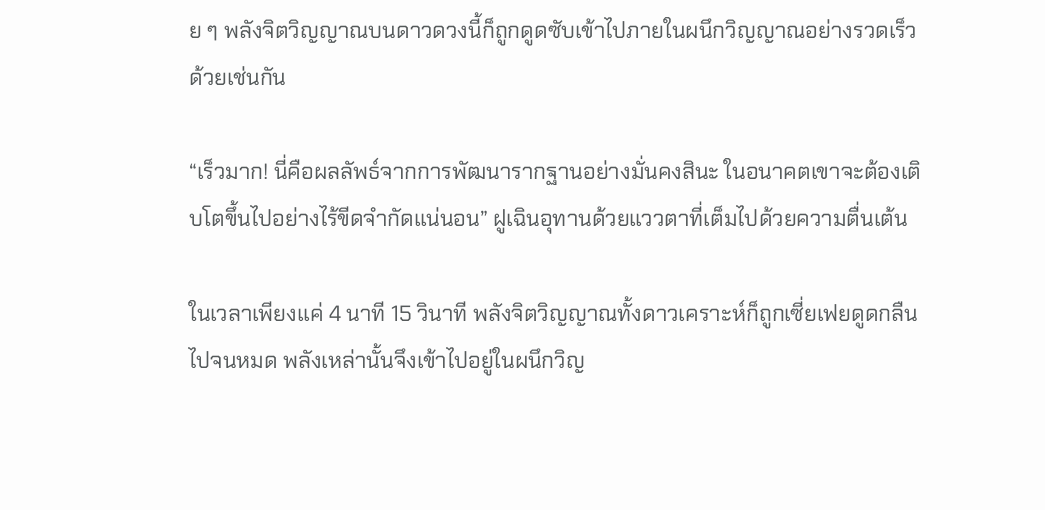ย ๆ พลังจิตวิญญาณบนดาวดวงนี้ก็ถูกดูดซับเข้าไปภายในผนึกวิญญาณอย่างรวดเร็วด้วยเช่นกัน

“เร็วมาก! นี่คือผลลัพธ์จากการพัฒนารากฐานอย่างมั่นคงสินะ ในอนาคตเขาจะต้องเติบโตขึ้นไปอย่างไร้ขีดจำกัดแน่นอน” ฝูเฉินอุทานด้วยแววตาที่เต็มไปด้วยความตื่นเต้น

ในเวลาเพียงแค่ 4 นาที 15 วินาที พลังจิตวิญญาณทั้งดาวเคราะห์ก็ถูกเซี่ยเฟยดูดกลืนไปจนหมด พลังเหล่านั้นจึงเข้าไปอยู่ในผนึกวิญ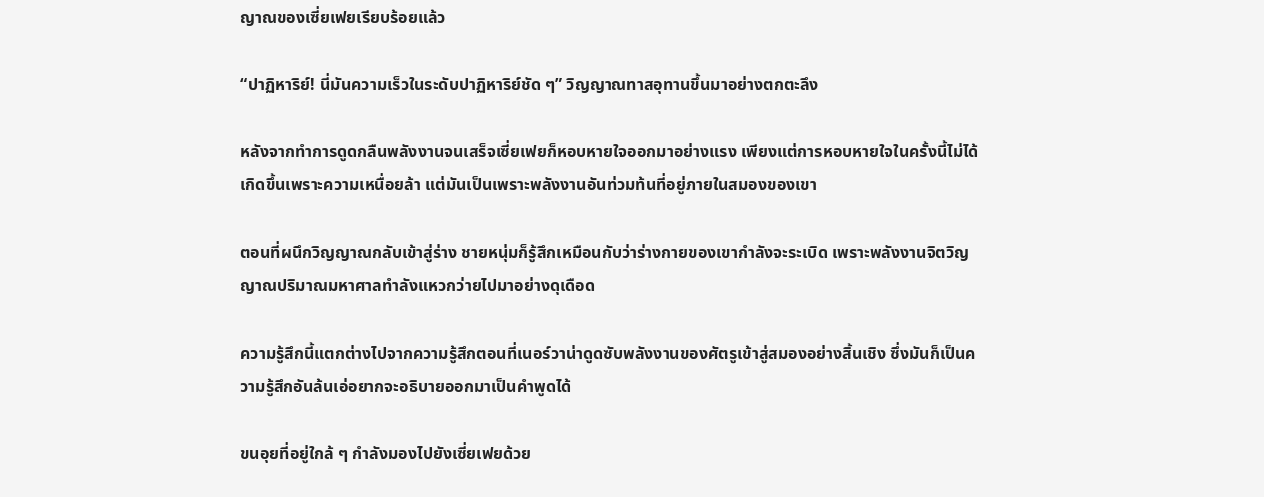ญาณของเซี่ยเฟยเรียบร้อยแล้ว

“ปาฏิหาริย์! นี่มันความเร็วในระดับปาฏิหาริย์ชัด ๆ” วิญญาณทาสอุทานขึ้นมาอย่างตกตะลึง

หลังจากทำการดูดกลืนพลังงานจนเสร็จเซี่ยเฟยก็หอบหายใจออกมาอย่างแรง เพียงแต่การหอบหายใจในครั้งนี้ไม่ได้เกิดขึ้นเพราะความเหนื่อยล้า แต่มันเป็นเพราะพลังงานอันท่วมท้นที่อยู่ภายในสมองของเขา

ตอนที่ผนึกวิญญาณกลับเข้าสู่ร่าง ชายหนุ่มก็รู้สึกเหมือนกับว่าร่างกายของเขากำลังจะระเบิด เพราะพลังงานจิตวิญญาณปริมาณมหาศาลทำลังแหวกว่ายไปมาอย่างดุเดือด

ความรู้สึกนี้แตกต่างไปจากความรู้สึกตอนที่เนอร์วาน่าดูดซับพลังงานของศัตรูเข้าสู่สมองอย่างสิ้นเชิง ซึ่งมันก็เป็นความรู้สึกอันล้นเอ่อยากจะอธิบายออกมาเป็นคำพูดได้

ขนอุยที่อยู่ใกล้ ๆ กำลังมองไปยังเซี่ยเฟยด้วย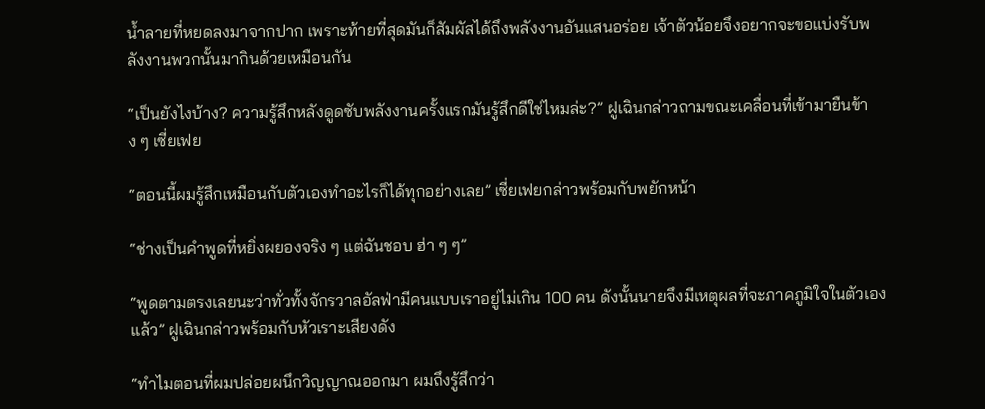น้ำลายที่หยดลงมาจากปาก เพราะท้ายที่สุดมันก็สัมผัสได้ถึงพลังงานอันแสนอร่อย เจ้าตัวน้อยจึงอยากจะขอแบ่งรับพลังงานพวกนั้นมากินด้วยเหมือนกัน

“เป็นยังไงบ้าง? ความรู้สึกหลังดูดซับพลังงานครั้งแรกมันรู้สึกดีใช่ไหมล่ะ?” ฝูเฉินกล่าวถามขณะเคลื่อนที่เข้ามายืนข้าง ๆ เซี่ยเฟย

“ตอนนี้ผมรู้สึกเหมือนกับตัวเองทำอะไรก็ได้ทุกอย่างเลย” เซี่ยเฟยกล่าวพร้อมกับพยักหน้า

“ช่างเป็นคำพูดที่หยิ่งผยองจริง ๆ แต่ฉันชอบ ฮ่า ๆ ๆ”

“พูดตามตรงเลยนะว่าทั่วทั้งจักรวาลอัลฟ่ามีคนแบบเราอยู่ไม่เกิน 100 คน ดังนั้นนายจึงมีเหตุผลที่จะภาคภูมิใจในตัวเองแล้ว” ฝูเฉินกล่าวพร้อมกับหัวเราะเสียงดัง

“ทำไมตอนที่ผมปล่อยผนึกวิญญาณออกมา ผมถึงรู้สึกว่า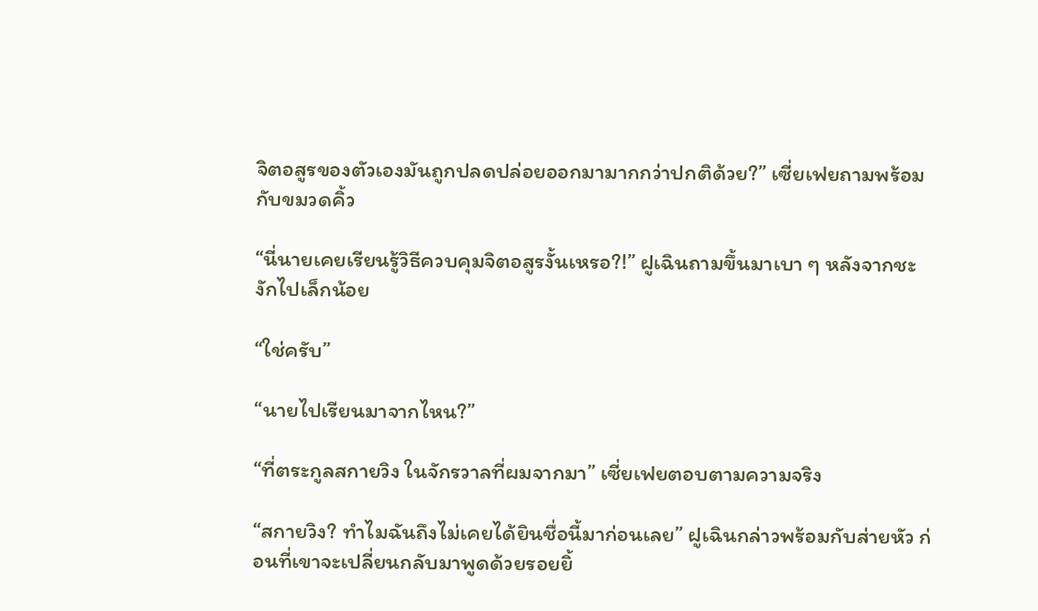จิตอสูรของตัวเองมันถูกปลดปล่อยออกมามากกว่าปกติด้วย?” เซี่ยเฟยถามพร้อมกับขมวดคิ้ว

“นี่นายเคยเรียนรู้วิธีควบคุมจิตอสูรงั้นเหรอ?!” ฝูเฉินถามขึ้นมาเบา ๆ หลังจากชะงักไปเล็กน้อย

“ใช่ครับ”

“นายไปเรียนมาจากไหน?”

“ที่ตระกูลสกายวิง ในจักรวาลที่ผมจากมา” เซี่ยเฟยตอบตามความจริง

“สกายวิง? ทำไมฉันถึงไม่เคยได้ยินชื่อนี้มาก่อนเลย” ฝูเฉินกล่าวพร้อมกับส่ายหัว ก่อนที่เขาจะเปลี่ยนกลับมาพูดด้วยรอยยิ้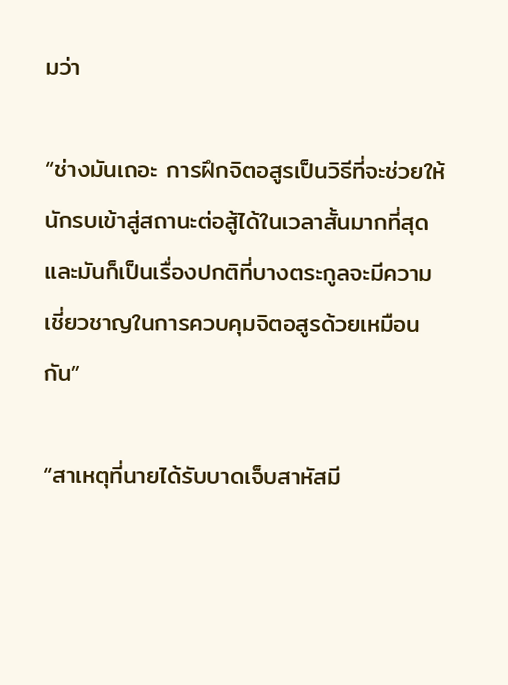มว่า

“ช่างมันเถอะ การฝึกจิตอสูรเป็นวิธีที่จะช่วยให้นักรบเข้าสู่สถานะต่อสู้ได้ในเวลาสั้นมากที่สุด และมันก็เป็นเรื่องปกติที่บางตระกูลจะมีความเชี่ยวชาญในการควบคุมจิตอสูรด้วยเหมือนกัน”

“สาเหตุที่นายได้รับบาดเจ็บสาหัสมี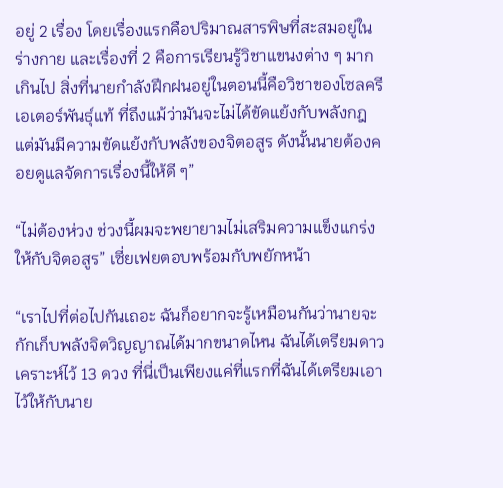อยู่ 2 เรื่อง โดยเรื่องแรกคือปริมาณสารพิษที่สะสมอยู่ในร่างกาย และเรื่องที่ 2 คือการเรียนรู้วิชาแขนงต่าง ๆ มากเกินไป สิ่งที่นายกำลังฝึกฝนอยู่ในตอนนี้คือวิชาของโซลครีเอเตอร์พันธุ์แท้ ที่ถึงแม้ว่ามันจะไม่ได้ขัดแย้งกับพลังกฎแต่มันมีความขัดแย้งกับพลังของจิตอสูร ดังนั้นนายต้องคอยดูแลจัดการเรื่องนี้ให้ดี ๆ”

“ไม่ต้องห่วง ช่วงนี้ผมจะพยายามไม่เสริมความแข็งแกร่งให้กับจิตอสูร” เซี่ยเฟยตอบพร้อมกับพยักหน้า

“เราไปที่ต่อไปกันเถอะ ฉันก็อยากจะรู้เหมือนกันว่านายจะกักเก็บพลังจิตวิญญาณได้มากขนาดไหน ฉันได้เตรียมดาวเคราะห์ไว้ 13 ดวง ที่นี่เป็นเพียงแค่ที่แรกที่ฉันได้เตรียมเอาไว้ให้กับนาย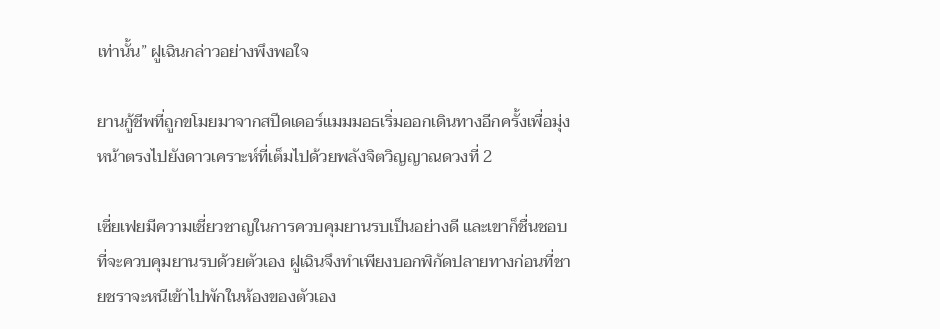เท่านั้น” ฝูเฉินกล่าวอย่างพึงพอใจ

ยานกู้ชีพที่ถูกขโมยมาจากสปีดเดอร์แมมมอธเริ่มออกเดินทางอีกครั้งเพื่อมุ่งหน้าตรงไปยังดาวเคราะห์ที่เต็มไปด้วยพลังจิตวิญญาณดวงที่ 2

เซี่ยเฟยมีความเชี่ยวชาญในการควบคุมยานรบเป็นอย่างดี และเขาก็ชื่นชอบที่จะควบคุมยานรบด้วยตัวเอง ฝูเฉินจึงทำเพียงบอกพิกัดปลายทางก่อนที่ชายชราจะหนีเข้าไปพักในห้องของตัวเอง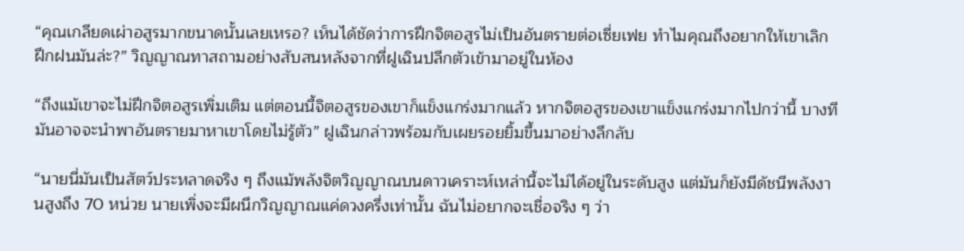“คุณเกลียดเผ่าอสูรมากขนาดนั้นเลยเหรอ? เห็นได้ชัดว่าการฝึกจิตอสูรไม่เป็นอันตรายต่อเซี่ยเฟย ทำไมคุณถึงอยากให้เขาเลิกฝึกฝนมันล่ะ?” วิญญาณทาสถามอย่างสับสนหลังจากที่ฝูเฉินปลีกตัวเข้ามาอยู่ในห้อง

“ถึงแม้เขาจะไม่ฝึกจิตอสูรเพิ่มเติม แต่ตอนนี้จิตอสูรของเขาก็แข็งแกร่งมากแล้ว หากจิตอสูรของเขาแข็งแกร่งมากไปกว่านี้ บางทีมันอาจจะนำพาอันตรายมาหาเขาโดยไม่รู้ตัว” ฝูเฉินกล่าวพร้อมกับเผยรอยยิ้มขึ้นมาอย่างลึกลับ

“นายนี่มันเป็นสัตว์ประหลาดจริง ๆ ถึงแม้พลังจิตวิญญาณบนดาวเคราะห์เหล่านี้จะไม่ได้อยู่ในระดับสูง แต่มันก็ยังมีดัชนีพลังงานสูงถึง 70 หน่วย นายเพิ่งจะมีผนึกวิญญาณแค่ดวงครึ่งเท่านั้น ฉันไม่อยากจะเชื่อจริง ๆ ว่า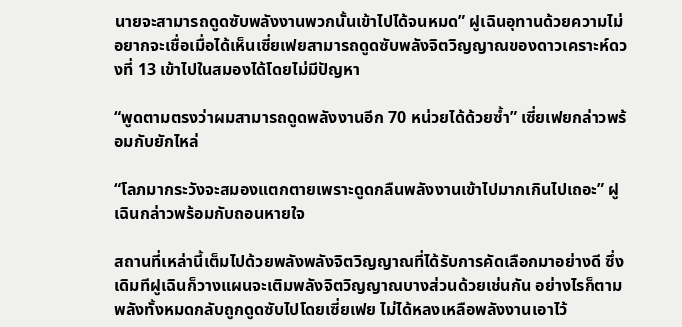นายจะสามารถดูดซับพลังงานพวกนั้นเข้าไปได้จนหมด” ฝูเฉินอุทานด้วยความไม่อยากจะเชื่อเมื่อได้เห็นเซี่ยเฟยสามารถดูดซับพลังจิตวิญญาณของดาวเคราะห์ดวงที่ 13 เข้าไปในสมองได้โดยไม่มีปัญหา

“พูดตามตรงว่าผมสามารถดูดพลังงานอีก 70 หน่วยได้ด้วยซ้ำ” เซี่ยเฟยกล่าวพร้อมกับยักไหล่

“โลภมากระวังจะสมองแตกตายเพราะดูดกลืนพลังงานเข้าไปมากเกินไปเถอะ” ฝูเฉินกล่าวพร้อมกับถอนหายใจ

สถานที่เหล่านี้เต็มไปด้วยพลังพลังจิตวิญญาณที่ได้รับการคัดเลือกมาอย่างดี ซึ่งเดิมทีฝูเฉินก็วางแผนจะเติมพลังจิตวิญญาณบางส่วนด้วยเช่นกัน อย่างไรก็ตามพลังทั้งหมดกลับถูกดูดซับไปโดยเซี่ยเฟย ไม่ได้หลงเหลือพลังงานเอาไว้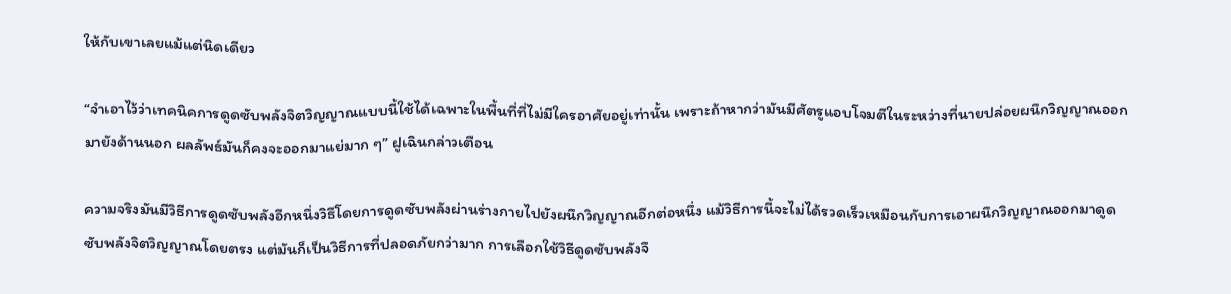ให้กับเขาเลยแม้แต่นิดเดียว

“จำเอาไว้ว่าเทคนิคการดูดซับพลังจิตวิญญาณแบบนี้ใช้ได้เฉพาะในพื้นที่ที่ไม่มีใครอาศัยอยู่เท่านั้น เพราะถ้าหากว่ามันมีศัตรูแอบโจมตีในระหว่างที่นายปล่อยผนึกวิญญาณออกมายังด้านนอก ผลลัพธ์มันก็คงจะออกมาแย่มาก ๆ” ฝูเฉินกล่าวเตือน

ความจริงมันมีวิธีการดูดซับพลังอีกหนึ่งวิธีโดยการดูดซับพลังผ่านร่างกายไปยังผนึกวิญญาณอีกต่อหนึ่ง แม้วิธีการนี้จะไม่ได้รวดเร็วเหมือนกับการเอาผนึกวิญญาณออกมาดูดซับพลังจิตวิญญาณโดยตรง แต่มันก็เป็นวิธีการที่ปลอดภัยกว่ามาก การเลือกใช้วิธีดูดซับพลังจึ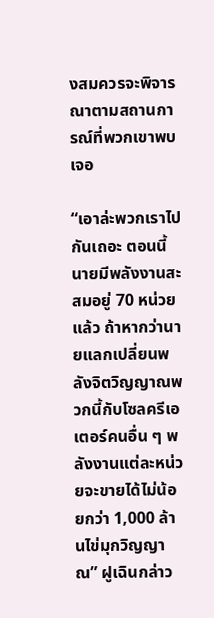งสมควรจะพิจารณาตามสถานการณ์ที่พวกเขาพบเจอ

“เอาล่ะพวกเราไปกันเถอะ ตอนนี้นายมีพลังงานสะสมอยู่ 70 หน่วยแล้ว ถ้าหากว่านายแลกเปลี่ยนพลังจิตวิญญาณพวกนี้กับโซลครีเอเตอร์คนอื่น ๆ พลังงานแต่ละหน่วยจะขายได้ไม่น้อยกว่า 1,000 ล้านไข่มุกวิญญาณ” ฝูเฉินกล่าว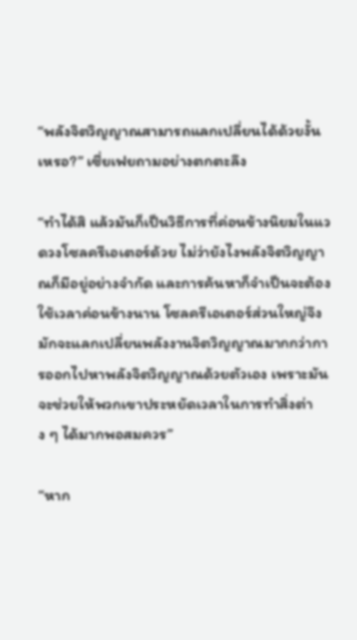“พลังจิตวิญญาณสามารถแลกเปลี่ยนได้ด้วยงั้นเหรอ?” เซี่ยเฟยถามอย่างตกตะลึง

“ทำได้สิ แล้วมันก็เป็นวิธีการที่ค่อนข้างนิยมในแวดวงโซลครีเอเตอร์ด้วย ไม่ว่ายังไงพลังจิตวิญญาณก็มีอยู่อย่างจำกัด และการค้นหาก็จำเป็นจะต้องใช้เวลาค่อนข้างนาน โซลครีเอเตอร์ส่วนใหญ่จึงมักจะแลกเปลี่ยนพลังงานจิตวิญญาณมากกว่าการออกไปหาพลังจิตวิญญาณด้วยตัวเอง เพราะมันจะช่วยให้พวกเขาประหยัดเวลาในการทำสิ่งต่าง ๆ ได้มากพอสมควร”

“หาก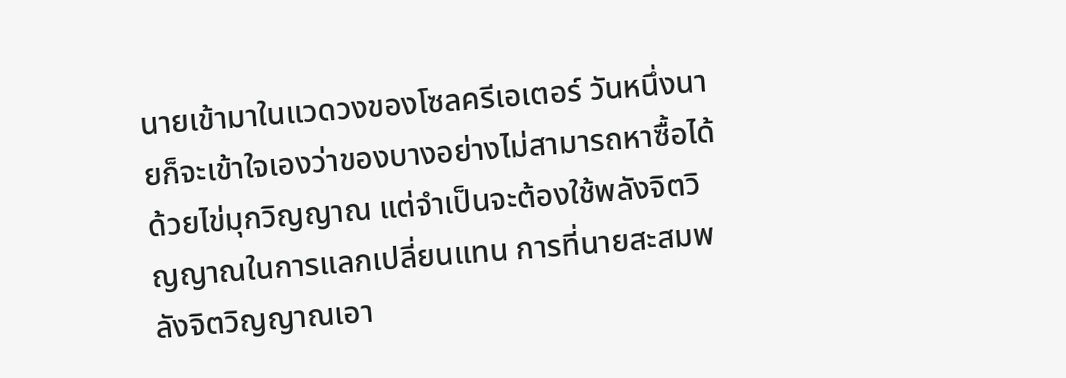นายเข้ามาในแวดวงของโซลครีเอเตอร์ วันหนึ่งนายก็จะเข้าใจเองว่าของบางอย่างไม่สามารถหาซื้อได้ด้วยไข่มุกวิญญาณ แต่จำเป็นจะต้องใช้พลังจิตวิญญาณในการแลกเปลี่ยนแทน การที่นายสะสมพลังจิตวิญญาณเอา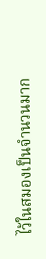ไว้ในสมองเป็นจำนวนมาก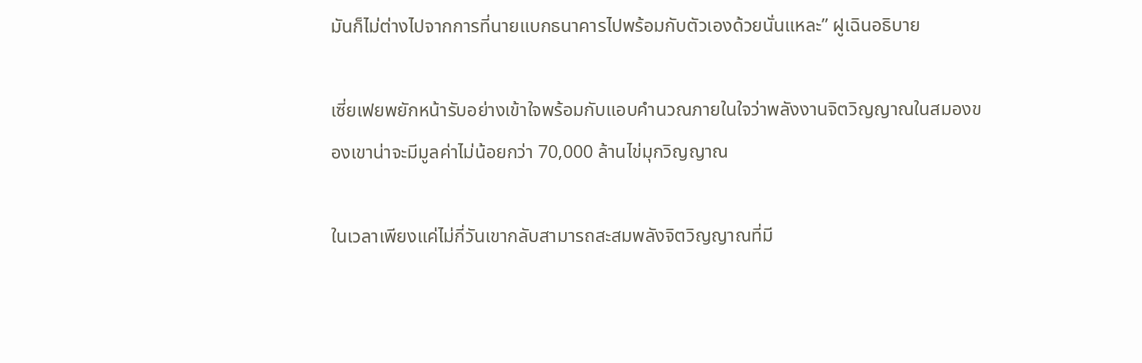มันก็ไม่ต่างไปจากการที่นายแบกธนาคารไปพร้อมกับตัวเองด้วยนั่นแหละ” ฝูเฉินอธิบาย

เซี่ยเฟยพยักหน้ารับอย่างเข้าใจพร้อมกับแอบคำนวณภายในใจว่าพลังงานจิตวิญญาณในสมองของเขาน่าจะมีมูลค่าไม่น้อยกว่า 70,000 ล้านไข่มุกวิญญาณ

ในเวลาเพียงแค่ไม่กี่วันเขากลับสามารถสะสมพลังจิตวิญญาณที่มี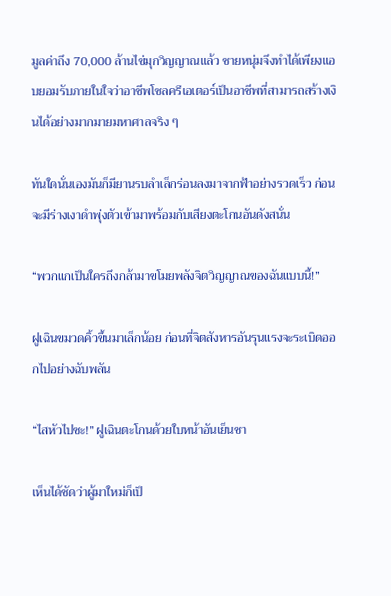มูลค่าถึง 70,000 ล้านไข่มุกวิญญาณแล้ว ชายหนุ่มจึงทำได้เพียงแอบยอมรับภายในใจว่าอาชีพโซลครีเอเตอร์เป็นอาชีพที่สามารถสร้างเงินได้อย่างมากมายมหาศาลจริง ๆ

ทันใดนั่นเองมันก็มียานรบลำเล็กร่อนลงมาจากฟ้าอย่างรวดเร็ว ก่อนจะมีร่างเงาดำพุ่งตัวเข้ามาพร้อมกับเสียงตะโกนอันดังสนั่น

“พวกแกเป็นใครถึงกล้ามาขโมยพลังจิตวิญญาณของฉันแบบนี้!”

ฝูเฉินขมวดคิ้วขึ้นมาเล็กน้อย ก่อนที่จิตสังหารอันรุนแรงจะระเบิดออกไปอย่างฉับพลัน

“ไสหัวไปซะ!” ฝูเฉินตะโกนด้วยใบหน้าอันเย็นชา

เห็นได้ชัดว่าผู้มาใหม่ก็เป็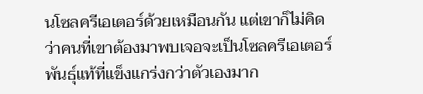นโซลครีเอเตอร์ด้วยเหมือนกัน แต่เขาก็ไม่คิดว่าคนที่เขาต้องมาพบเจอจะเป็นโซลครีเอเตอร์พันธุ์แท้ที่แข็งแกร่งกว่าตัวเองมาก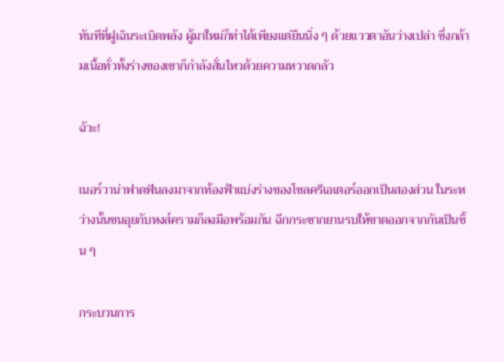ทันทีที่ฝูเฉินระเบิดพลัง ผู้มาใหม่ก็ทำได้เพียงแต่ยืนนิ่ง ๆ ด้วยแววตาอันว่างเปล่า ซึ่งกล้ามเนื้อทั่วทั้งร่างของเขาก็กำลังสั่นไหวด้วยความหวาดกลัว

ฉัวะ!

เนอร์วาน่าฟาดฟันลงมาจากท้องฟ้าแบ่งร่างของโซลครีเอเตอร์ออกเป็นสองส่วน ในระหว่างนั้นขนอุยกับหงส์ครามก็ลงมือพร้อมกัน ฉีกกระชากยานรบให้ขาดออกจากกันเป็นชิ้น ๆ

กระบวนการ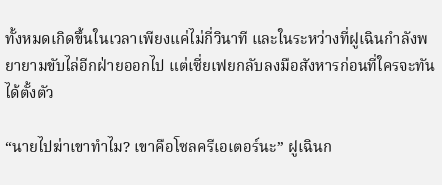ทั้งหมดเกิดขึ้นในเวลาเพียงแค่ไม่กี่วินาที และในระหว่างที่ฝูเฉินกำลังพยายามขับไล่อีกฝ่ายออกไป แต่เซี่ยเฟยกลับลงมือสังหารก่อนที่ใครจะทันได้ตั้งตัว

“นายไปฆ่าเขาทำไม? เขาคือโซลครีเอเตอร์นะ” ฝูเฉินก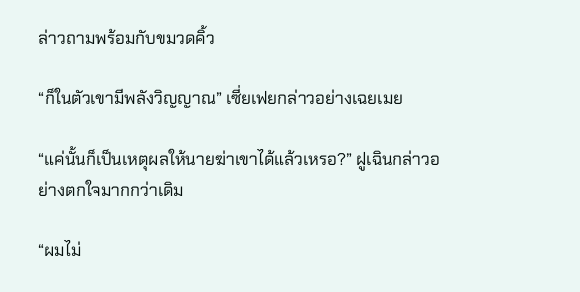ล่าวถามพร้อมกับขมวดคิ้ว

“ก็ในตัวเขามีพลังวิญญาณ” เซี่ยเฟยกล่าวอย่างเฉยเมย

“แค่นั้นก็เป็นเหตุผลให้นายฆ่าเขาได้แล้วเหรอ?” ฝูเฉินกล่าวอย่างตกใจมากกว่าเดิม

“ผมไม่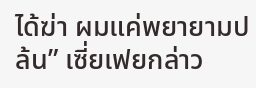ได้ฆ่า ผมแค่พยายามปล้น” เซี่ยเฟยกล่าว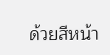ด้วยสีหน้า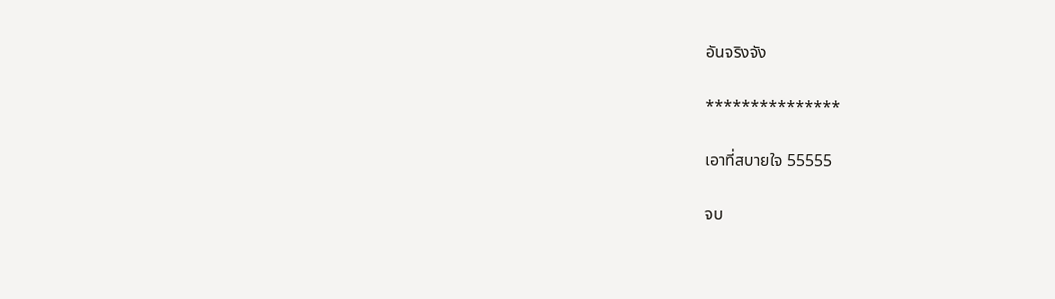อันจริงจัง

***************

เอาที่สบายใจ 55555

จบ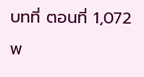บทที่ ตอนที่ 1,072 พ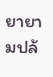ยายามปล้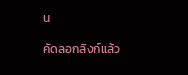น

คัดลอกลิงก์แล้ว